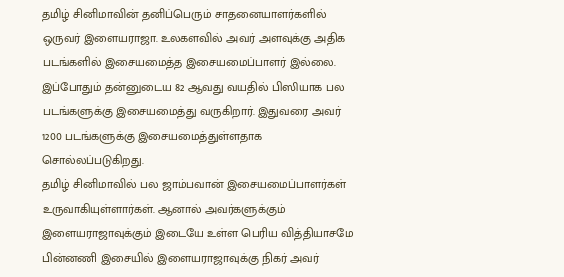தமிழ் சினிமாவின் தனிப்பெரும் சாதனையாளர்களில் ஒருவர் இளையராஜா. உலகளவில் அவர் அளவுக்கு அதிக படங்களில் இசையமைத்த இசையமைப்பாளர் இல்லை. இப்போதும் தன்னுடைய 82 ஆவது வயதில் பிஸியாக பல படங்களுக்கு இசையமைத்து வருகிறார். இதுவரை அவர் 1200 படங்களுக்கு இசையமைத்துள்ளதாக சொல்லப்படுகிறது.
தமிழ் சினிமாவில் பல ஜாம்பவான் இசையமைப்பாளர்கள் உருவாகியுள்ளார்கள். ஆனால் அவர்களுக்கும் இளையராஜாவுக்கும் இடையே உள்ள பெரிய வித்தியாசமே பின்னணி இசையில் இளையராஜாவுக்கு நிகர் அவர்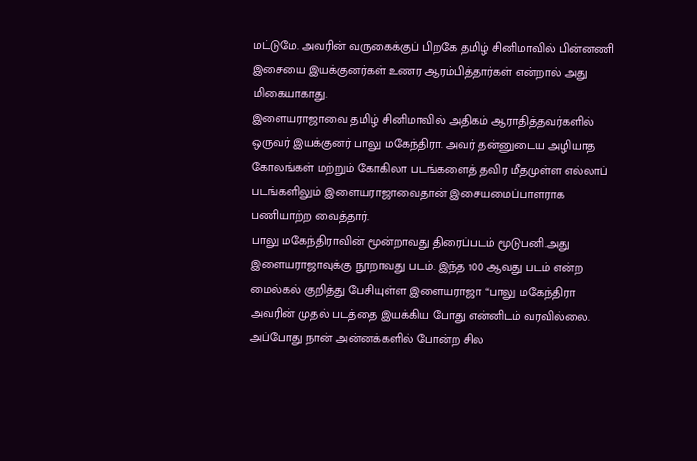மட்டுமே. அவரின் வருகைக்குப் பிறகே தமிழ் சினிமாவில் பின்னணி இசையை இயக்குனர்கள் உணர ஆரம்பித்தார்கள் என்றால் அது மிகையாகாது.
இளையராஜாவை தமிழ் சினிமாவில் அதிகம் ஆராதித்தவர்களில் ஒருவர் இயக்குனர் பாலு மகேந்திரா. அவர் தன்னுடைய அழியாத கோலங்கள் மற்றும் கோகிலா படங்களைத் தவிர மீதமுள்ள எல்லாப் படங்களிலும் இளையராஜாவைதான் இசையமைப்பாளராக பணியாற்ற வைத்தார்.
பாலு மகேந்திராவின் மூன்றாவது திரைப்படம் மூடுபனி.அது இளையராஜாவுக்கு நூறாவது படம். இந்த 100 ஆவது படம் என்ற மைல்கல் குறித்து பேசியுள்ள இளையராஜா “பாலு மகேந்திரா அவரின் முதல் படத்தை இயக்கிய போது என்னிடம் வரவில்லை. அப்போது நான் அன்னக்களில் போன்ற சில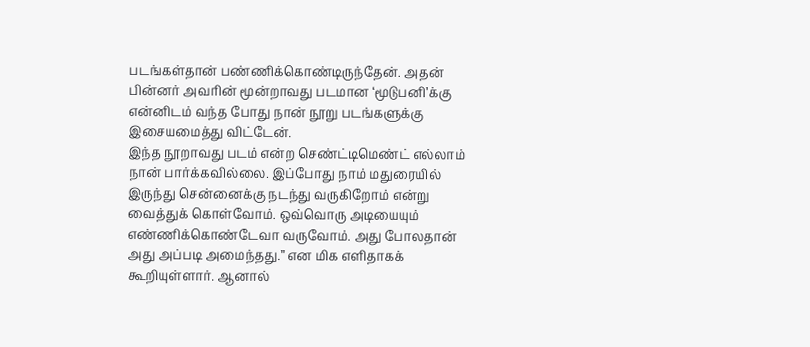படங்கள்தான் பண்ணிக்கொண்டிருந்தேன். அதன் பின்னர் அவரின் மூன்றாவது படமான ‘மூடுபனி’க்கு என்னிடம் வந்த போது நான் நூறு படங்களுக்கு இசையமைத்து விட்டேன்.
இந்த நூறாவது படம் என்ற செண்ட்டிமெண்ட் எல்லாம் நான் பார்க்கவில்லை. இப்போது நாம் மதுரையில் இருந்து சென்னைக்கு நடந்து வருகிறோம் என்று வைத்துக் கொள்வோம். ஒவ்வொரு அடியையும் எண்ணிக்கொண்டேவா வருவோம். அது போலதான் அது அப்படி அமைந்தது.” என மிக எளிதாகக் கூறியுள்ளார். ஆனால்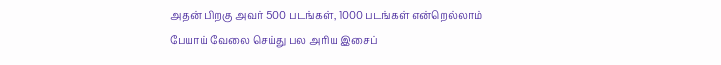அதன் பிறகு அவர் 500 படங்கள், 1000 படங்கள் என்றெல்லாம் பேயாய் வேலை செய்து பல அரிய இசைப்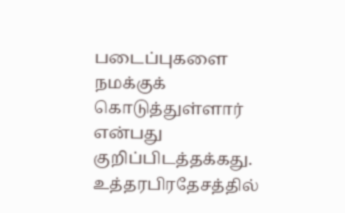படைப்புகளை நமக்குக் கொடுத்துள்ளார் என்பது குறிப்பிடத்தக்கது.
உத்தரபிரதேசத்தில்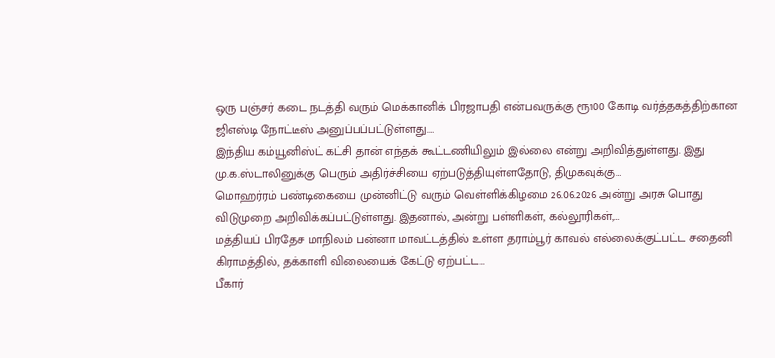ஒரு பஞ்சர் கடை நடத்தி வரும் மெக்கானிக் பிரஜாபதி என்பவருக்கு ரூ100 கோடி வர்த்தகத்திற்கான ஜிஎஸ்டி நோட்டீஸ் அனுப்பப்பட்டுள்ளது.…
இந்திய கம்யூனிஸ்ட் கட்சி தான் எந்தக் கூட்டணியிலும் இல்லை என்று அறிவித்துள்ளது. இது மு.க.ஸ்டாலினுக்கு பெரும் அதிர்ச்சியை ஏற்படுத்தியுள்ளதோடு, திமுகவுக்கு…
மொஹர்ரம் பண்டிகையை முன்னிட்டு வரும் வெள்ளிக்கிழமை 26.06.2026 அன்று அரசு பொது விடுமுறை அறிவிக்கப்பட்டுள்ளது. இதனால், அன்று பள்ளிகள், கல்லூரிகள்,…
மத்தியப் பிரதேச மாநிலம் பன்னா மாவட்டத்தில் உள்ள தராம்பூர் காவல் எல்லைக்குட்பட்ட சதைனி கிராமத்தில், தக்காளி விலையைக் கேட்டு ஏற்பட்ட…
பீகார்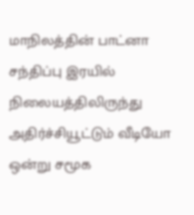மாநிலத்தின் பாட்னா சந்திப்பு இரயில் நிலையத்திலிருந்து அதிர்ச்சியூட்டும் வீடியோ ஒன்று சமூக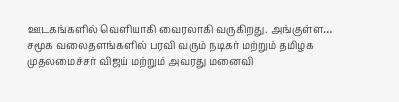ஊடகங்களில் வெளியாகி வைரலாகி வருகிறது. அங்குள்ள…
சமூக வலைதளங்களில் பரவி வரும் நடிகர் மற்றும் தமிழக முதலமைச்சர் விஜய் மற்றும் அவரது மனைவி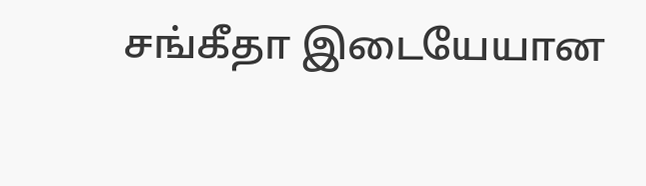சங்கீதா இடையேயான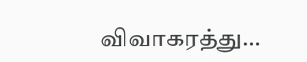விவாகரத்து…